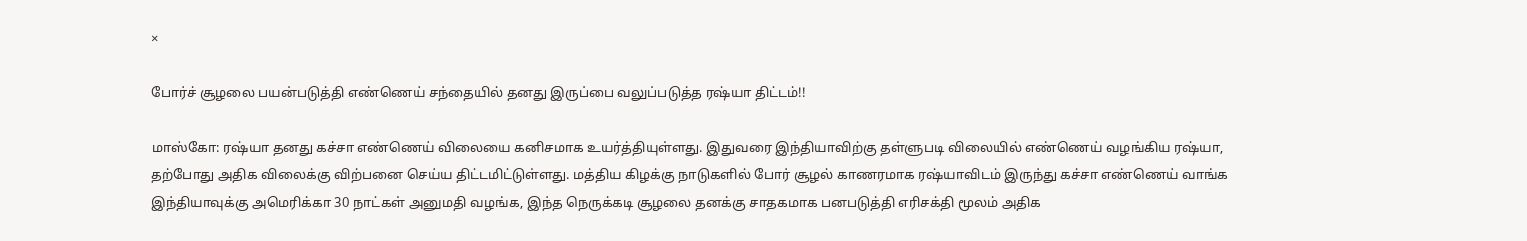×

போர்ச் சூழலை பயன்படுத்தி எண்ணெய் சந்தையில் தனது இருப்பை வலுப்படுத்த ரஷ்யா திட்டம்!!

மாஸ்கோ: ரஷ்யா தனது கச்சா எண்ணெய் விலையை கனிசமாக உயர்த்தியுள்ளது. இதுவரை இந்தியாவிற்கு தள்ளுபடி விலையில் எண்ணெய் வழங்கிய ரஷ்யா, தற்போது அதிக விலைக்கு விற்பனை செய்ய திட்டமிட்டுள்ளது. மத்திய கிழக்கு நாடுகளில் போர் சூழல் காணரமாக ரஷ்யாவிடம் இருந்து கச்சா எண்ணெய் வாங்க இந்தியாவுக்கு அமெரிக்கா 30 நாட்கள் அனுமதி வழங்க, இந்த நெருக்கடி சூழலை தனக்கு சாதகமாக பனபடுத்தி எரிசக்தி மூலம் அதிக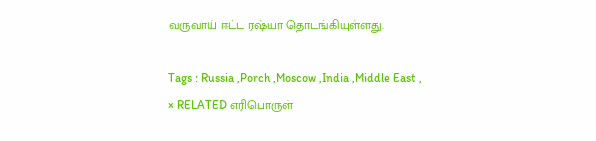வருவாய் ஈட்ட ரஷ்யா தொடங்கியுள்ளது.

Tags : Russia ,Porch ,Moscow ,India ,Middle East ,
× RELATED எரிபொருள்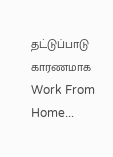தட்டுப்பாடு காரணமாக Work From Home...